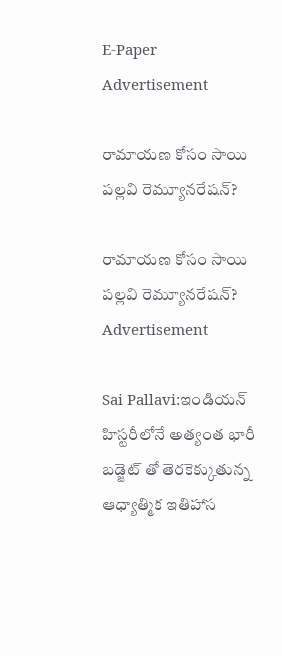E-Paper
Advertisement

రామాయణ కోసం సాయి పల్లవి రెమ్యూనరేషన్?

రామాయణ కోసం సాయి పల్లవి రెమ్యూనరేషన్?
Advertisement

Sai Pallavi:ఇండియన్ హిస్టరీలోనే అత్యంత భారీ బడ్జెట్ తో తెరకెక్కుతున్న ఆధ్యాత్మిక ఇతిహాస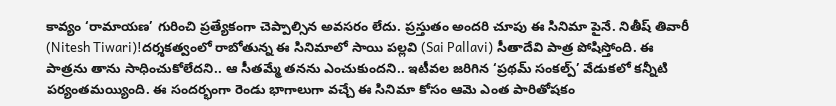కావ్యం ‘రామాయణ’ గురించి ప్రత్యేకంగా చెప్పాల్సిన అవసరం లేదు. ప్రస్తుతం అందరి చూపు ఈ సినిమా పైనే. నితీష్ తివారీ (Nitesh Tiwari)!దర్శకత్వంలో రాబోతున్న ఈ సినిమాలో సాయి పల్లవి (Sai Pallavi) సీతాదేవి పాత్ర పోషిస్తోంది. ఈ పాత్రను తాను సాధించుకోలేదని.. ఆ సీతమ్మే తనను ఎంచుకుందని.. ఇటీవల జరిగిన ‘ప్రథమ్ సంకల్ప్’ వేడుకలో కన్నీటి పర్యంతమయ్యింది. ఈ సందర్భంగా రెండు భాగాలుగా వచ్చే ఈ సినిమా కోసం ఆమె ఎంత పారితోషకం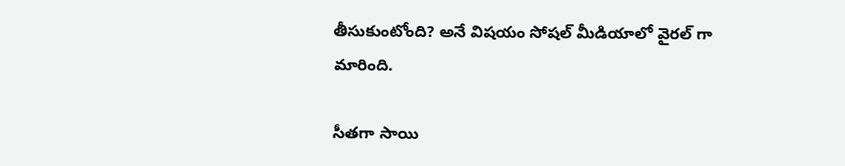తీసుకుంటోంది? అనే విషయం సోషల్ మీడియాలో వైరల్ గా మారింది.

సీతగా సాయి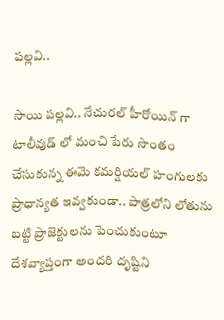పల్లవి..

సాయి పల్లవి.. నేచురల్ హీరోయిన్ గా టాలీవుడ్ లో మంచి పేరు సొంతం చేసుకున్న ఈమె కమర్షియల్ హంగులకు ప్రాధాన్యత ఇవ్వకుండా.. పాత్రలోని లోతును బట్టి ప్రాజెక్టులను పెంచుకుంటూ దేశవ్యాప్తంగా అందరి దృష్టిని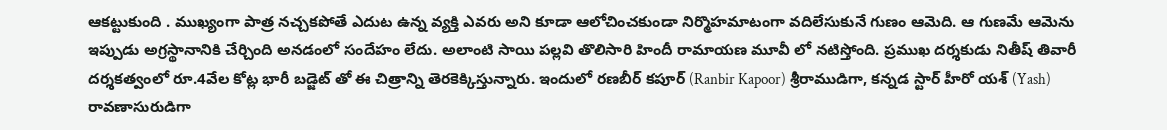ఆకట్టుకుంది . ముఖ్యంగా పాత్ర నచ్చకపోతే ఎదుట ఉన్న వ్యక్తి ఎవరు అని కూడా ఆలోచించకుండా నిర్మొహమాటంగా వదిలేసుకునే గుణం ఆమెది. ఆ గుణమే ఆమెను ఇప్పుడు అగ్రస్థానానికి చేర్చింది అనడంలో సందేహం లేదు. అలాంటి సాయి పల్లవి తొలిసారి హిందీ రామాయణ మూవీ లో నటిస్తోంది. ప్రముఖ దర్శకుడు నితీష్ తివారీ దర్శకత్వంలో రూ.4వేల కోట్ల భారీ బడ్జెట్ తో ఈ చిత్రాన్ని తెరకెక్కిస్తున్నారు. ఇందులో రణబీర్ కపూర్ (Ranbir Kapoor) శ్రీరాముడిగా, కన్నడ స్టార్ హీరో యశ్ (Yash) రావణాసురుడిగా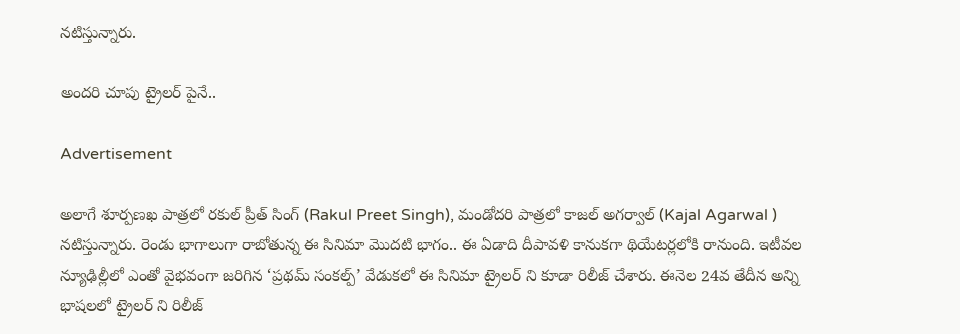నటిస్తున్నారు.

అందరి చూపు ట్రైలర్ పైనే..

Advertisement

అలాగే శూర్పణఖ పాత్రలో రకుల్ ప్రీత్ సింగ్ (Rakul Preet Singh), మండోదరి పాత్రలో కాజల్ అగర్వాల్ (Kajal Agarwal ) నటిస్తున్నారు. రెండు భాగాలుగా రాబోతున్న ఈ సినిమా మొదటి భాగం.. ఈ ఏడాది దీపావళి కానుకగా థియేటర్లలోకి రానుంది. ఇటీవల న్యూఢిల్లీలో ఎంతో వైభవంగా జరిగిన ‘ప్రథమ్ సంకల్ప్’ వేడుకలో ఈ సినిమా ట్రైలర్ ని కూడా రిలీజ్ చేశారు. ఈనెల 24వ తేదీన అన్ని భాషలలో ట్రైలర్ ని రిలీజ్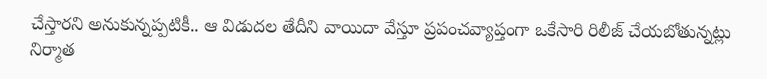చేస్తారని అనుకున్నప్పటికీ.. ఆ విడుదల తేదీని వాయిదా వేస్తూ ప్రపంచవ్యాప్తంగా ఒకేసారి రిలీజ్ చేయబోతున్నట్లు నిర్మాత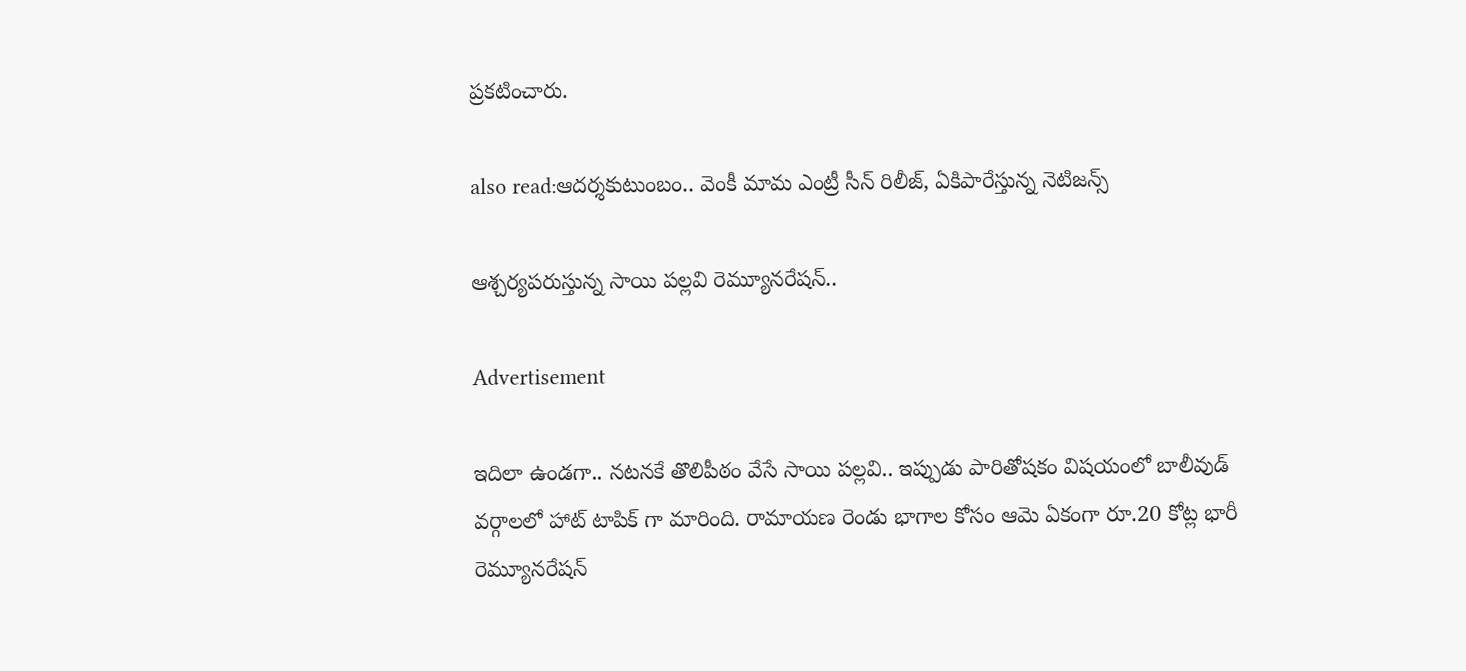ప్రకటించారు.

also read:ఆదర్శకుటుంబం.. వెంకీ మామ ఎంట్రీ సీన్ రిలీజ్, ఏకిపారేస్తున్న నెటిజన్స్

ఆశ్చర్యపరుస్తున్న సాయి పల్లవి రెమ్యూనరేషన్..

Advertisement

ఇదిలా ఉండగా.. నటనకే తొలిపీఠం వేసే సాయి పల్లవి.. ఇప్పుడు పారితోషకం విషయంలో బాలీవుడ్ వర్గాలలో హాట్ టాపిక్ గా మారింది. రామాయణ రెండు భాగాల కోసం ఆమె ఏకంగా రూ.20 కోట్ల భారీ రెమ్యూనరేషన్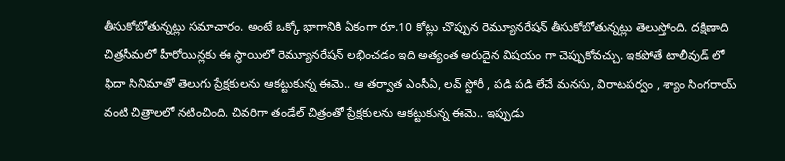తీసుకోబోతున్నట్లు సమాచారం. అంటే ఒక్కో భాగానికి ఏకంగా రూ.10 కోట్లు చొప్పున రెమ్యూనరేషన్ తీసుకోబోతున్నట్లు తెలుస్తోంది. దక్షిణాది చిత్రసీమలో హీరోయిన్లకు ఈ స్థాయిలో రెమ్యూనరేషన్ లభించడం ఇది అత్యంత అరుదైన విషయం గా చెప్పుకోవచ్చు. ఇకపోతే టాలీవుడ్ లో ఫిదా సినిమాతో తెలుగు ప్రేక్షకులను ఆకట్టుకున్న ఈమె.. ఆ తర్వాత ఎంసీఏ, లవ్ స్టోరీ , పడి పడి లేచే మనసు, విరాటపర్వం , శ్యాం సింగరాయ్ వంటి చిత్రాలలో నటించింది. చివరిగా తండేల్ చిత్రంతో ప్రేక్షకులను ఆకట్టుకున్న ఈమె.. ఇప్పుడు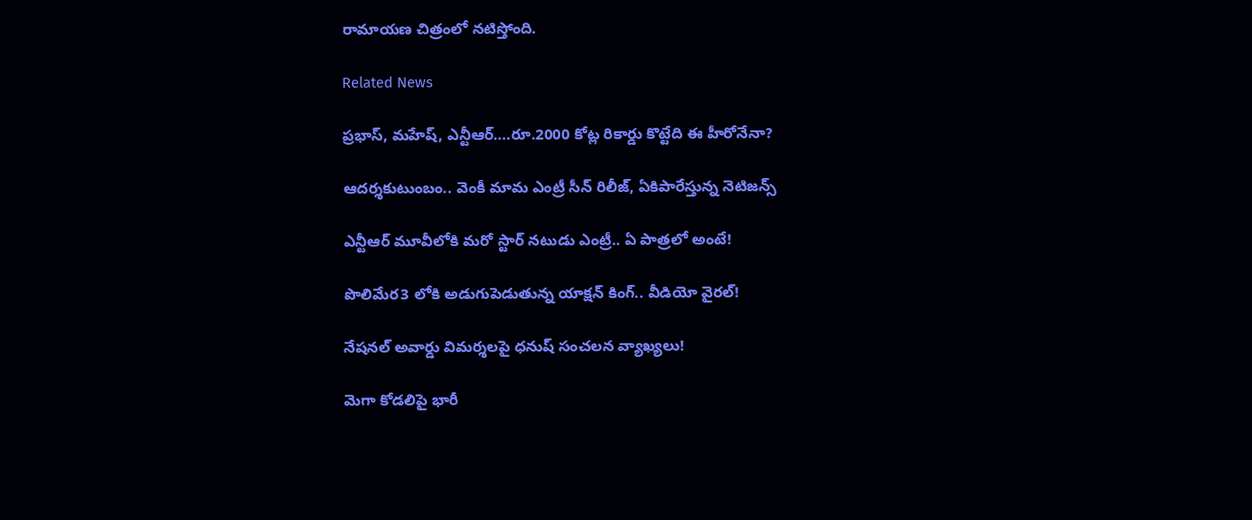రామాయణ చిత్రంలో నటిస్తోంది.

Related News

ప్రభాస్, మహేష్, ఎన్టీఆర్….రూ.2000 కోట్ల రికార్డు కొట్టేది ఈ హీరోనేనా?

ఆదర్శకుటుంబం.. వెంకీ మామ ఎంట్రీ సీన్ రిలీజ్, ఏకిపారేస్తున్న నెటిజన్స్

ఎన్టీఆర్ మూవీలోకి మరో స్టార్ నటుడు ఎంట్రీ.. ఏ పాత్రలో అంటే!

పొలిమేర3 లోకి అడుగుపెడుతున్న యాక్షన్ కింగ్.. వీడియో వైరల్!

నేషనల్ అవార్డు విమర్శలపై ధనుష్ సంచలన వ్యాఖ్యలు!

మెగా కోడలిపై భారీ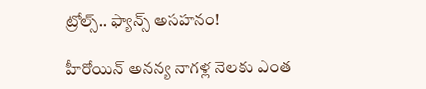ట్రోల్స్.. ఫ్యాన్స్ అసహనం!

హీరోయిన్ అనన్య నాగళ్ల నెలకు ఎంత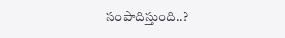సంపాదిస్తుంది..?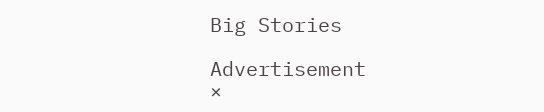Big Stories

Advertisement
×